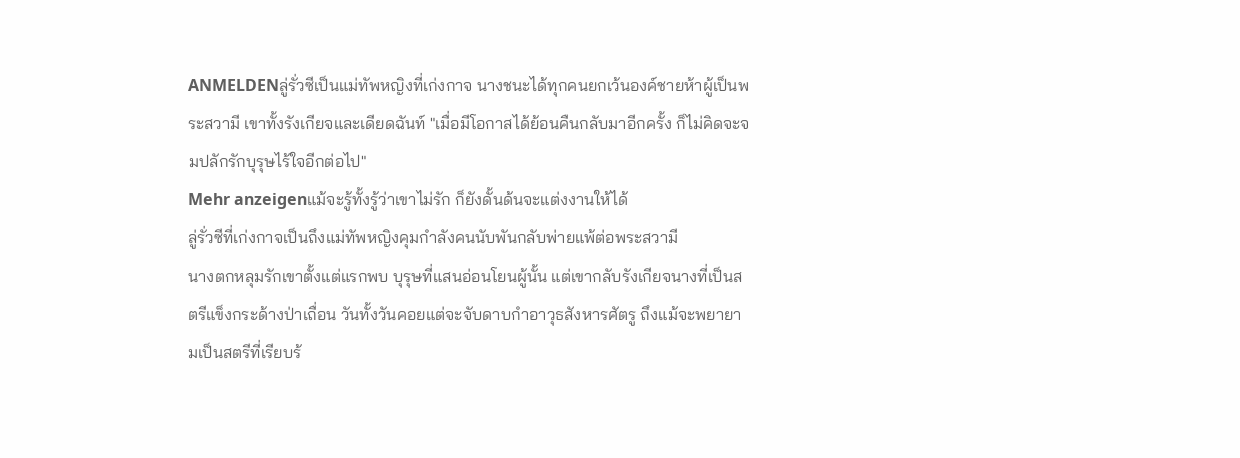ANMELDENลู่รั่วซีเป็นแม่ทัพหญิงที่เก่งกาจ นางชนะได้ทุกคนยกเว้นองค์ชายห้าผู้เป็นพระสวามี เขาทั้งรังเกียจและเดียดฉันท์ "เมื่อมีโอกาสได้ย้อนคืนกลับมาอีกครั้ง ก็ไม่คิดจะจมปลักรักบุรุษไร้ใจอีกต่อไป"
Mehr anzeigenแม้จะรู้ทั้งรู้ว่าเขาไม่รัก ก็ยังดั้นด้นจะแต่งงานให้ได้
ลู่รั่วซีที่เก่งกาจเป็นถึงแม่ทัพหญิงคุมกำลังคนนับพันกลับพ่ายแพ้ต่อพระสวามี
นางตกหลุมรักเขาตั้งแต่แรกพบ บุรุษที่แสนอ่อนโยนผู้นั้น แต่เขากลับรังเกียจนางที่เป็นสตรีแข็งกระด้างป่าเถื่อน วันทั้งวันคอยแต่จะจับดาบกำอาวุธสังหารศัตรู ถึงแม้จะพยายามเป็นสตรีที่เรียบร้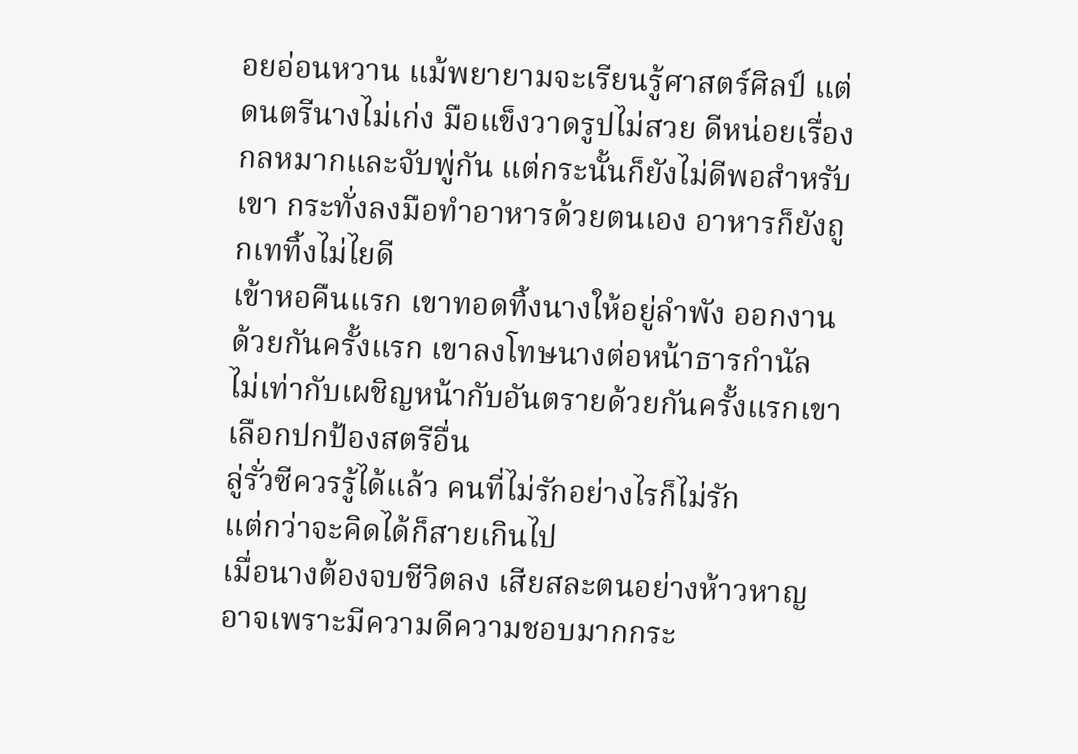อยอ่อนหวาน แม้พยายามจะเรียนรู้ศาสตร์ศิลป์ แต่ดนตรีนางไม่เก่ง มือแข็งวาดรูปไม่สวย ดีหน่อยเรื่องกลหมากและจับพู่กัน แต่กระนั้นก็ยังไม่ดีพอสำหรับเขา กระทั่งลงมือทำอาหารด้วยตนเอง อาหารก็ยังถูกเททิ้งไม่ไยดี
เข้าหอคืนแรก เขาทอดทิ้งนางให้อยู่ลำพัง ออกงานด้วยกันครั้งแรก เขาลงโทษนางต่อหน้าธารกำนัล ไม่เท่ากับเผชิญหน้ากับอันตรายด้วยกันครั้งแรกเขาเลือกปกป้องสตรีอื่น
ลู่รั่วซีควรรู้ได้แล้ว คนที่ไม่รักอย่างไรก็ไม่รัก
แต่กว่าจะคิดได้ก็สายเกินไป
เมื่อนางต้องจบชีวิตลง เสียสละตนอย่างห้าวหาญ อาจเพราะมีความดีความชอบมากกระ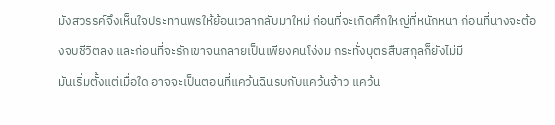มังสวรรค์จึงเห็นใจประทานพรให้ย้อนเวลากลับมาใหม่ ก่อนที่จะเกิดศึกใหญ่ที่หนักหนา ก่อนที่นางจะต้องจบชีวิตลง และก่อนที่จะรักเขาจนกลายเป็นเพียงคนโง่งม กระทั่งบุตรสืบสกุลก็ยังไม่มี
มันเริ่มตั้งแต่เมื่อใด อาจจะเป็นตอนที่แคว้นฉินรบกับแคว้นจ้าว แคว้น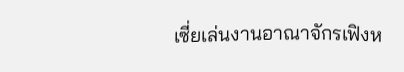เซี่ยเล่นงานอาณาจักรเฟิงห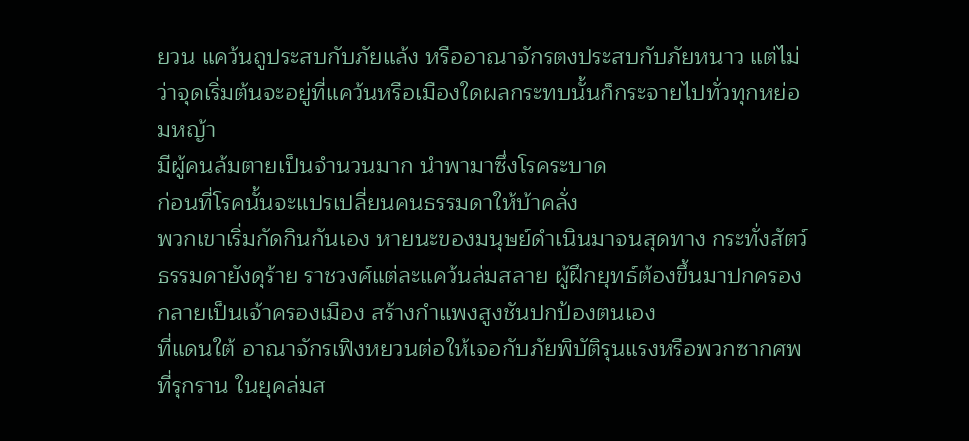ยวน แคว้นถูประสบกับภัยแล้ง หรืออาณาจักรตงประสบกับภัยหนาว แต่ไม่ว่าจุดเริ่มต้นจะอยู่ที่แคว้นหรือเมืองใดผลกระทบนั้นก็กระจายไปทั่วทุกหย่อมหญ้า
มีผู้คนล้มตายเป็นจำนวนมาก นำพามาซึ่งโรคระบาด
ก่อนที่โรคนั้นจะแปรเปลี่ยนคนธรรมดาให้บ้าคลั่ง
พวกเขาเริ่มกัดกินกันเอง หายนะของมนุษย์ดำเนินมาจนสุดทาง กระทั่งสัตว์ธรรมดายังดุร้าย ราชวงศ์แต่ละแคว้นล่มสลาย ผู้ฝึกยุทธ์ต้องขึ้นมาปกครอง กลายเป็นเจ้าครองเมือง สร้างกำแพงสูงชันปกป้องตนเอง
ที่แดนใต้ อาณาจักรเฟิงหยวนต่อให้เจอกับภัยพิบัติรุนแรงหรือพวกซากศพที่รุกราน ในยุคล่มส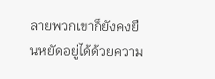ลายพวกเขาก็ยังคงยืนหยัดอยู่ได้ด้วยความ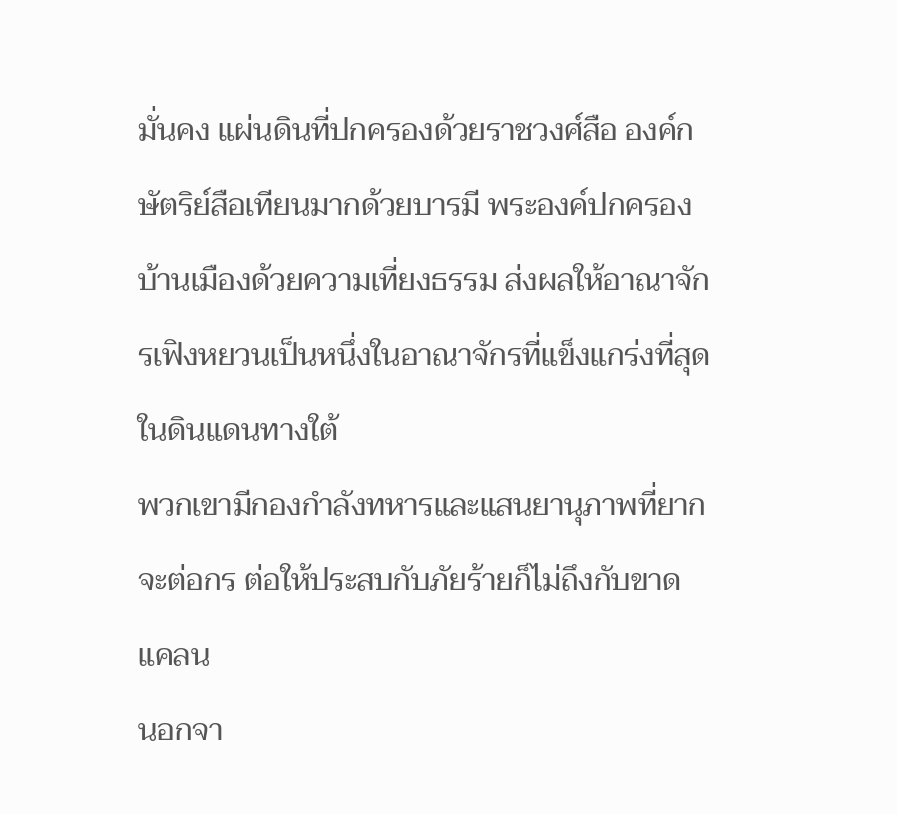มั่นคง แผ่นดินที่ปกครองด้วยราชวงศ์สือ องค์กษัตริย์สือเทียนมากด้วยบารมี พระองค์ปกครองบ้านเมืองด้วยความเที่ยงธรรม ส่งผลให้อาณาจักรเฟิงหยวนเป็นหนึ่งในอาณาจักรที่แข็งแกร่งที่สุดในดินแดนทางใต้
พวกเขามีกองกำลังทหารและแสนยานุภาพที่ยากจะต่อกร ต่อให้ประสบกับภัยร้ายก็ไม่ถึงกับขาดแคลน
นอกจา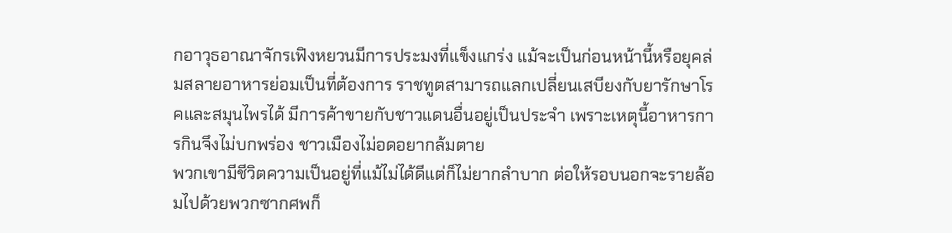กอาวุธอาณาจักรเฟิงหยวนมีการประมงที่แข็งแกร่ง แม้จะเป็นก่อนหน้านี้หรือยุคล่มสลายอาหารย่อมเป็นที่ต้องการ ราชทูตสามารถแลกเปลี่ยนเสบียงกับยารักษาโรคและสมุนไพรได้ มีการค้าขายกับชาวแดนอื่นอยู่เป็นประจำ เพราะเหตุนี้อาหารการกินจึงไม่บกพร่อง ชาวเมืองไม่อดอยากล้มตาย
พวกเขามีชีวิตความเป็นอยู่ที่แม้ไม่ได้ดีแต่ก็ไม่ยากลำบาก ต่อให้รอบนอกจะรายล้อมไปด้วยพวกซากศพก็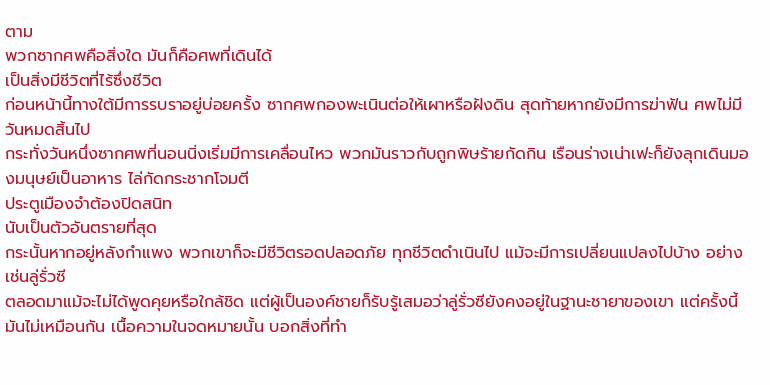ตาม
พวกซากศพคือสิ่งใด มันก็คือศพที่เดินได้
เป็นสิ่งมีชีวิตที่ไร้ซึ่งชีวิต
ก่อนหน้านี้ทางใต้มีการรบราอยู่บ่อยครั้ง ซากศพกองพะเนินต่อให้เผาหรือฝังดิน สุดท้ายหากยังมีการฆ่าฟัน ศพไม่มีวันหมดสิ้นไป
กระทั่งวันหนึ่งซากศพที่นอนนิ่งเริ่มมีการเคลื่อนไหว พวกมันราวกับถูกพิษร้ายกัดกิน เรือนร่างเน่าเฟะก็ยังลุกเดินมองมนุษย์เป็นอาหาร ไล่กัดกระชากโจมตี
ประตูเมืองจำต้องปิดสนิท
นับเป็นตัวอันตรายที่สุด
กระนั้นหากอยู่หลังกำแพง พวกเขาก็จะมีชีวิตรอดปลอดภัย ทุกชีวิตดำเนินไป แม้จะมีการเปลี่ยนแปลงไปบ้าง อย่างเช่นลู่รั่วซี
ตลอดมาแม้จะไม่ได้พูดคุยหรือใกล้ชิด แต่ผู้เป็นองค์ชายก็รับรู้เสมอว่าลู่รั่วซียังคงอยู่ในฐานะชายาของเขา แต่ครั้งนี้มันไม่เหมือนกัน เนื้อความในจดหมายนั้น บอกสิ่งที่ทำ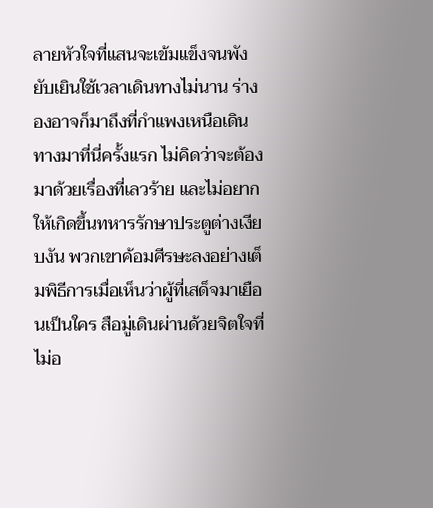ลายหัวใจที่แสนจะเข้มแข็งจนพังยับเยินใช้เวลาเดินทางไม่นาน ร่างองอาจก็มาถึงที่กำแพงเหนือเดินทางมาที่นี่ครั้งแรก ไม่คิดว่าจะต้องมาด้วยเรื่องที่เลวร้าย และไม่อยากให้เกิดขึ้นทหารรักษาประตูต่างเงียบงัน พวกเขาค้อมศีรษะลงอย่างเต็มพิธีการเมื่อเห็นว่าผู้ที่เสด็จมาเยือนเป็นใคร สือมู่เดินผ่านด้วยจิตใจที่ไม่อ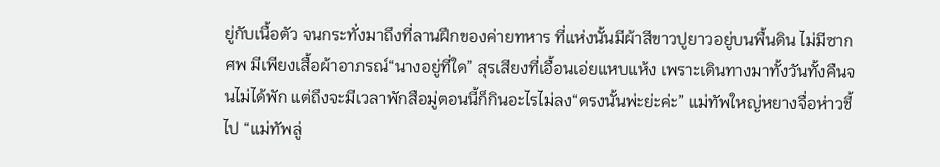ยู่กับเนื้อตัว จนกระทั่งมาถึงที่ลานฝึกของค่ายทหาร ที่แห่งนั้นมีผ้าสีขาวปูยาวอยู่บนพื้นดิน ไม่มีซากศพ มีเพียงเสื้อผ้าอาภรณ์“นางอยู่ที่ใด” สุรเสียงที่เอื้อนเอ่ยแหบแห้ง เพราะเดินทางมาทั้งวันทั้งคืนจนไม่ได้พัก แต่ถึงจะมีเวลาพักสือมู่ตอนนี้ก็กินอะไรไม่ลง“ตรงนั้นพ่ะย่ะค่ะ” แม่ทัพใหญ่หยางจื่อห่าวชี้ไป “แม่ทัพลู่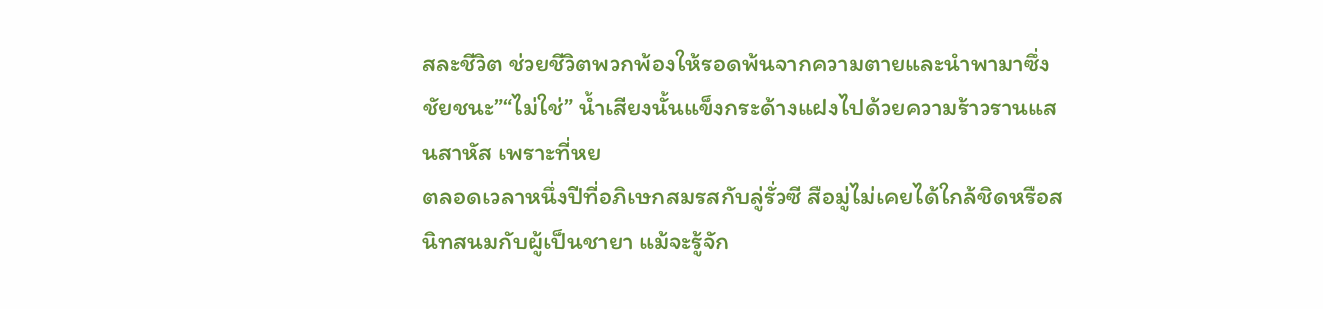สละชีวิต ช่วยชีวิตพวกพ้องให้รอดพ้นจากความตายและนำพามาซึ่งชัยชนะ”“ไม่ใช่” น้ำเสียงนั้นแข็งกระด้างแฝงไปด้วยความร้าวรานแสนสาหัส เพราะที่หย
ตลอดเวลาหนึ่งปีที่อภิเษกสมรสกับลู่รั่วซี สือมู่ไม่เคยได้ใกล้ชิดหรือสนิทสนมกับผู้เป็นชายา แม้จะรู้จัก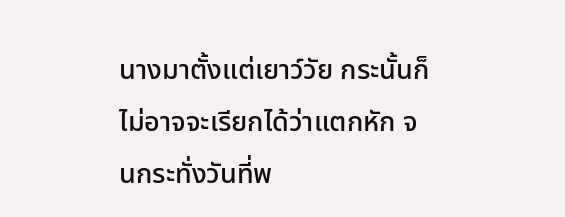นางมาตั้งแต่เยาว์วัย กระนั้นก็ไม่อาจจะเรียกได้ว่าแตกหัก จนกระทั่งวันที่พ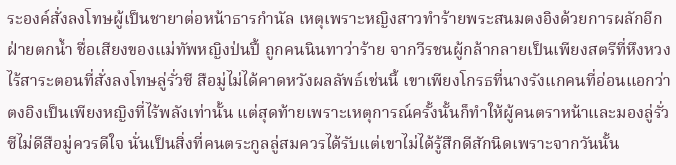ระองค์สั่งลงโทษผู้เป็นชายาต่อหน้าธารกำนัล เหตุเพราะหญิงสาวทำร้ายพระสนมตงอิงด้วยการผลักอีกฝ่ายตกน้ำ ชื่อเสียงของแม่ทัพหญิงป่นปี้ ถูกคนนินทาว่าร้าย จากวีรชนผู้กล้ากลายเป็นเพียงสตรีที่หึงหวงไร้สาระตอนที่สั่งลงโทษลู่รั่วซี สือมู่ไม่ได้คาดหวังผลลัพธ์เช่นนี้ เขาเพียงโกรธที่นางรังแกคนที่อ่อนแอกว่า ตงอิงเป็นเพียงหญิงที่ไร้พลังเท่านั้น แต่สุดท้ายเพราะเหตุการณ์ครั้งนั้นก็ทำให้ผู้คนตราหน้าและมองลู่รั่วซีไม่ดีสือมู่ควรดีใจ นั่นเป็นสิ่งที่คนตระกูลลู่สมควรได้รับแต่เขาไม่ได้รู้สึกดีสักนิดเพราะจากวันนั้น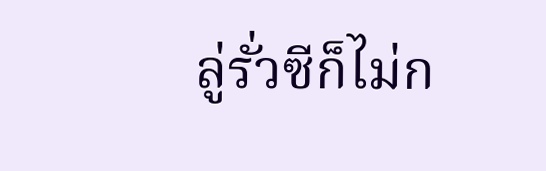ลู่รั่วซีก็ไม่ก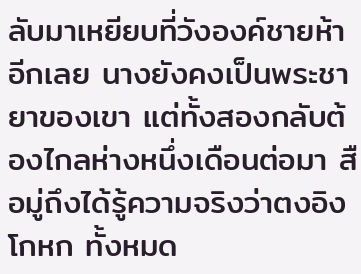ลับมาเหยียบที่วังองค์ชายห้าอีกเลย นางยังคงเป็นพระชายาของเขา แต่ทั้งสองกลับต้องไกลห่างหนึ่งเดือนต่อมา สือมู่ถึงได้รู้ความจริงว่าตงอิงโกหก ทั้งหมด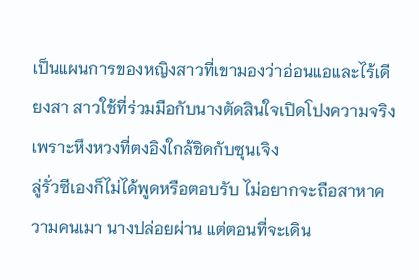เป็นแผนการของหญิงสาวที่เขามองว่าอ่อนแอและไร้เดียงสา สาวใช้ที่ร่วมมือกับนางตัดสินใจเปิดโปงความจริงเพราะหึงหวงที่ตงอิงใกล้ชิดกับซุนเจิง
ลู่รั่วซีเองก็ไม่ได้พูดหรือตอบรับ ไม่อยากจะถือสาหาความคนเมา นางปล่อยผ่าน แต่ตอนที่จะเดิน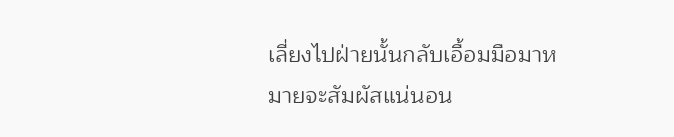เลี่ยงไปฝ่ายนั้นกลับเอื้อมมือมาหมายจะสัมผัสแน่นอน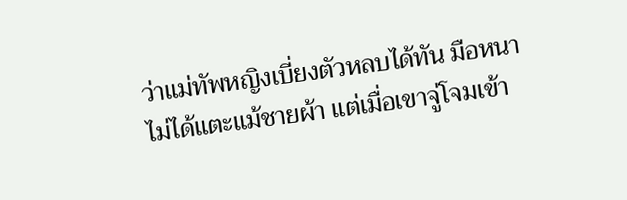ว่าแม่ทัพหญิงเบี่ยงตัวหลบได้ทัน มือหนาไม่ได้แตะแม้ชายผ้า แต่เมื่อเขาจู่โจมเข้า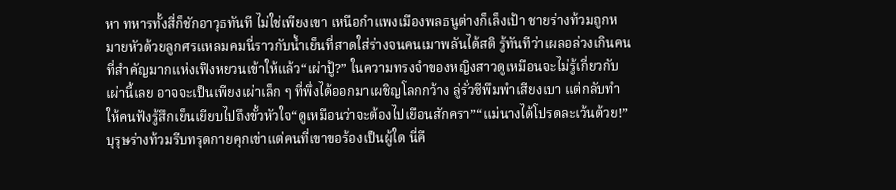หา ทหารทั้งสี่ก็ชักอาวุธทันที ไม่ใช่เพียงเขา เหนือกำแพงเมืองพลธนูต่างก็เล็งเป้า ชายร่างท้วมถูกหมายหัวด้วยลูกศรแหลมคมนี่ราวกับน้ำเย็นที่สาดใส่ร่างจนคนเมาพลันได้สติ รู้ทันทีว่าเผลอล่วงเกินคนที่สำคัญมากแห่งเฟิงหยวนเข้าให้แล้ว“เผ่าปู้?” ในความทรงจำของหญิงสาวดูเหมือนจะไม่รู้เกี่ยวกับเผ่านี้เลย อาจจะเป็นเพียงเผ่าเล็ก ๆ ที่พึ่งได้ออกมาเผชิญโลกกว้าง ลู่รั่วซีพึมพำเสียงเบา แต่กลับทำให้คนฟังรู้สึกเย็นเยียบไปถึงขั้วหัวใจ“ดูเหมือนว่าจะต้องไปเยือนสักครา”“แม่นางได้โปรดละเว้นด้วย!” บุรุษร่างท้วมรีบทรุดกายคุกเข่าแต่คนที่เขาขอร้องเป็นผู้ใด นี่คื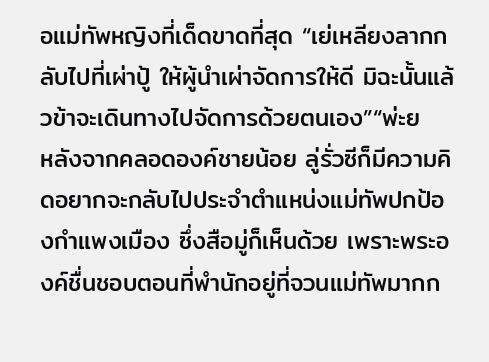อแม่ทัพหญิงที่เด็ดขาดที่สุด “เย่เหลียงลากกลับไปที่เผ่าปู้ ให้ผู้นำเผ่าจัดการให้ดี มิฉะนั้นแล้วข้าจะเดินทางไปจัดการด้วยตนเอง”“พ่ะย
หลังจากคลอดองค์ชายน้อย ลู่รั่วซีก็มีความคิดอยากจะกลับไปประจำตำแหน่งแม่ทัพปกป้องกำแพงเมือง ซึ่งสือมู่ก็เห็นด้วย เพราะพระองค์ชื่นชอบตอนที่พำนักอยู่ที่จวนแม่ทัพมากก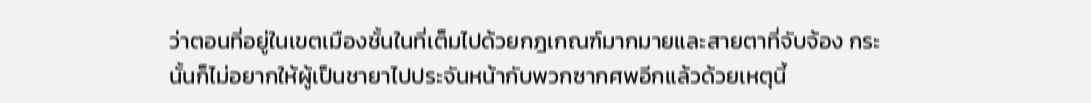ว่าตอนที่อยู่ในเขตเมืองชั้นในที่เต็มไปด้วยกฎเกณฑ์มากมายและสายตาที่จับจ้อง กระนั้นก็ไม่อยากให้ผู้เป็นชายาไปประจันหน้ากับพวกซากศพอีกแล้วด้วยเหตุนี้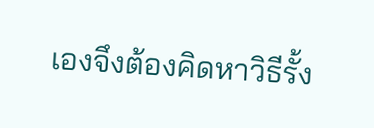เองจึงต้องคิดหาวิธีรั้ง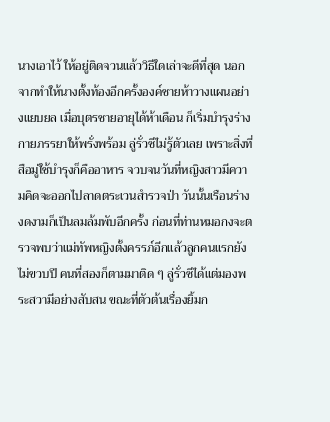นางเอาไว้ ให้อยู่ติดจวนแล้ววิธีใดเล่าจะดีที่สุด นอกจากทำให้นางตั้งท้องอีกครั้งองค์ชายห้าวางแผนอย่างแยบยล เมื่อบุตรชายอายุได้ห้าเดือน ก็เริ่มบำรุงร่างกายภรรยาให้พรั่งพร้อม ลู่รั่วซีไม่รู้ตัวเลย เพราะสิ่งที่สือมู่ใช้บำรุงก็คืออาหาร จวบจนวันที่หญิงสาวมีความคิดจะออกไปลาดตระเวนสำรวจป่า วันนั้นเรือนร่างงดงามก็เป็นลมล้มพับอีกครั้ง ก่อนที่ท่านหมอกงจะตรวจพบว่าแม่ทัพหญิงตั้งครรภ์อีกแล้วลูกคนแรกยังไม่ขวบปี คนที่สองก็ตามมาติด ๆ ลู่รั่วซีได้แต่มองพระสวามีอย่างสับสน ขณะที่ตัวต้นเรื่องยิ้มก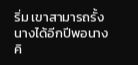ริ่ม เขาสามารถรั้งนางได้อีกปีพอนางคิ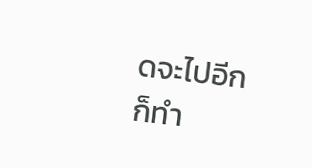ดจะไปอีก ก็ทำ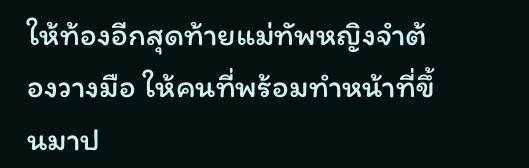ให้ท้องอีกสุดท้ายแม่ทัพหญิงจำต้องวางมือ ให้คนที่พร้อมทำหน้าที่ขึ้นมาป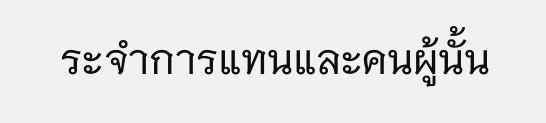ระจำการแทนและคนผู้นั้น